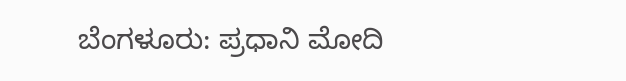ಬೆಂಗಳೂರು: ಪ್ರಧಾನಿ ಮೋದಿ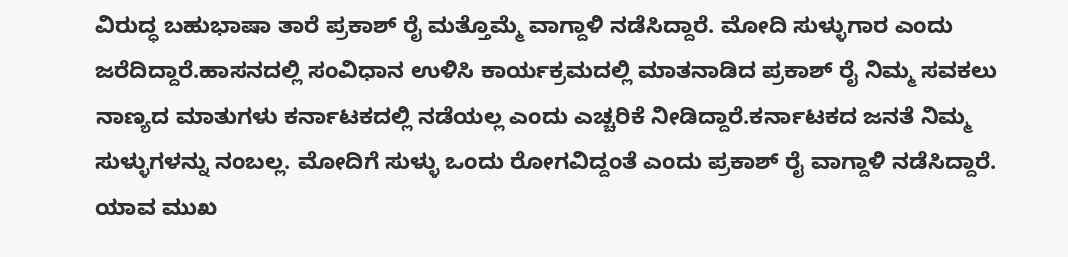ವಿರುದ್ಧ ಬಹುಭಾಷಾ ತಾರೆ ಪ್ರಕಾಶ್ ರೈ ಮತ್ತೊಮ್ಮೆ ವಾಗ್ದಾಳಿ ನಡೆಸಿದ್ದಾರೆ. ಮೋದಿ ಸುಳ್ಳುಗಾರ ಎಂದು ಜರೆದಿದ್ದಾರೆ.ಹಾಸನದಲ್ಲಿ ಸಂವಿಧಾನ ಉಳಿಸಿ ಕಾರ್ಯಕ್ರಮದಲ್ಲಿ ಮಾತನಾಡಿದ ಪ್ರಕಾಶ್ ರೈ ನಿಮ್ಮ ಸವಕಲು ನಾಣ್ಯದ ಮಾತುಗಳು ಕರ್ನಾಟಕದಲ್ಲಿ ನಡೆಯಲ್ಲ ಎಂದು ಎಚ್ಚರಿಕೆ ನೀಡಿದ್ದಾರೆ.ಕರ್ನಾಟಕದ ಜನತೆ ನಿಮ್ಮ ಸುಳ್ಳುಗಳನ್ನು ನಂಬಲ್ಲ. ಮೋದಿಗೆ ಸುಳ್ಳು ಒಂದು ರೋಗವಿದ್ದಂತೆ ಎಂದು ಪ್ರಕಾಶ್ ರೈ ವಾಗ್ದಾಳಿ ನಡೆಸಿದ್ದಾರೆ. ಯಾವ ಮುಖ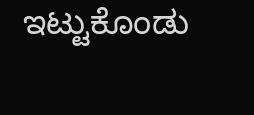ಇಟ್ಟುಕೊಂಡು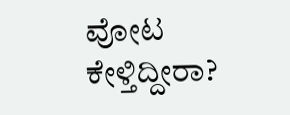ವೋಟ ಕೇಳ್ತಿದ್ದೀರಾ?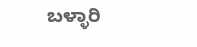ಬಳ್ಳಾರಿ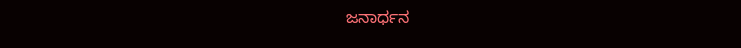ಜನಾರ್ಧನ